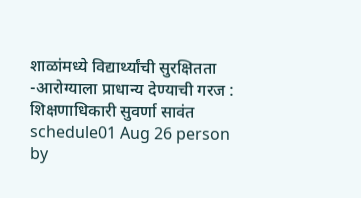शाळांमध्ये विद्यार्थ्यांची सुरक्षितता -आरोग्याला प्राधान्य देण्याची गरज : शिक्षणाधिकारी सुवर्णा सावंत
schedule01 Aug 26 person by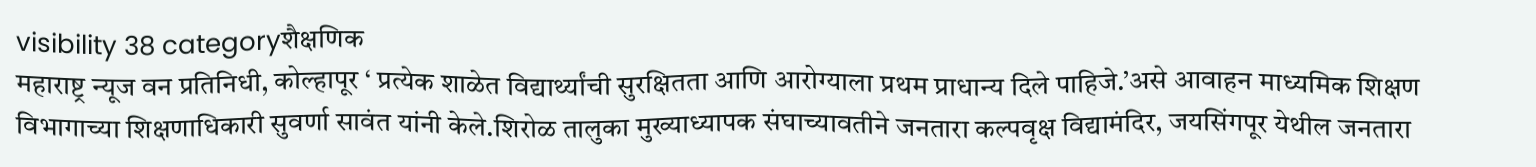visibility 38 categoryशैक्षणिक
महाराष्ट्र न्यूज वन प्रतिनिधी, कोल्हापूर ‘ प्रत्येक शाळेत विद्यार्थ्यांची सुरक्षितता आणि आरोग्याला प्रथम प्राधान्य दिले पाहिजे.’असे आवाहन माध्यमिक शिक्षण विभागाच्या शिक्षणाधिकारी सुवर्णा सावंत यांनी केले.शिरोळ तालुका मुख्याध्यापक संघाच्यावतीने जनतारा कल्पवृक्ष विद्यामंदिर, जयसिंगपूर येथील जनतारा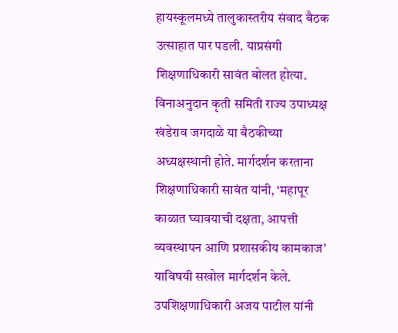हायस्कूलमध्ये तालुकास्तरीय संवाद बैठक उत्साहात पार पडली. याप्रसंगी शिक्षणाधिकारी सावंत बोलत होत्या. विनाअनुदान कृती समिती राज्य उपाध्यक्ष खंडेराव जगदाळे या बैठकीच्या अध्यक्षस्थानी होते. मार्गदर्शन करताना शिक्षणाधिकारी सावंत यांनी, ‘महापूर काळात घ्यावयाची दक्षता, आपत्ती व्यवस्थापन आणि प्रशासकीय कामकाज’ याविषयी सखोल मार्गदर्शन केले. उपशिक्षणाधिकारी अजय पाटील यांनी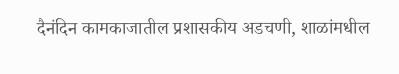दैनंदिन कामकाजातील प्रशासकीय अडचणी, शाळांमधील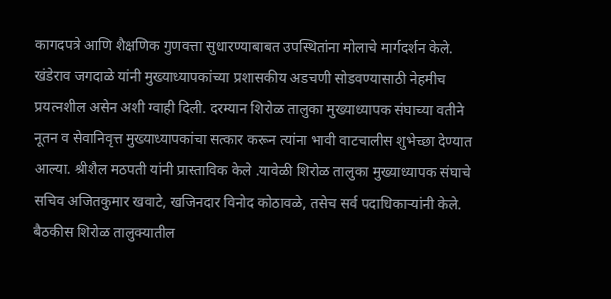कागदपत्रे आणि शैक्षणिक गुणवत्ता सुधारण्याबाबत उपस्थितांना मोलाचे मार्गदर्शन केले. खंडेराव जगदाळे यांनी मुख्याध्यापकांच्या प्रशासकीय अडचणी सोडवण्यासाठी नेहमीच प्रयत्नशील असेन अशी ग्वाही दिली. दरम्यान शिरोळ तालुका मुख्याध्यापक संघाच्या वतीने नूतन व सेवानिवृत्त मुख्याध्यापकांचा सत्कार करून त्यांना भावी वाटचालीस शुभेच्छा देण्यात आल्या. श्रीशैल मठपती यांनी प्रास्ताविक केले .यावेळी शिरोळ तालुका मुख्याध्यापक संघाचे सचिव अजितकुमार खवाटे, खजिनदार विनोद कोठावळे, तसेच सर्व पदाधिकाऱ्यांनी केले. बैठकीस शिरोळ तालुक्यातील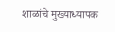शाळांचे मुख्याध्यापक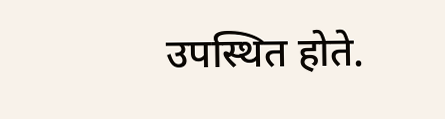उपस्थित होते.